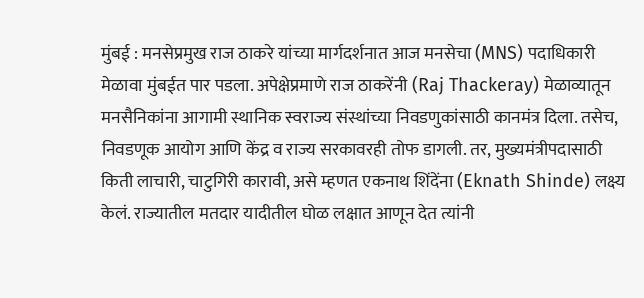मुंबई : मनसेप्रमुख राज ठाकरे यांच्या मार्गदर्शनात आज मनसेचा (MNS) पदाधिकारी मेळावा मुंबईत पार पडला. अपेक्षेप्रमाणे राज ठाकरेंनी (Raj Thackeray) मेळाव्यातून मनसैनिकांना आगामी स्थानिक स्वराज्य संस्थांच्या निवडणुकांसाठी कानमंत्र दिला. तसेच, निवडणूक आयोग आणि केंद्र व राज्य सरकावरही तोफ डागली. तर, मुख्यमंत्रीपदासाठी किती लाचारी, चाटुगिरी कारावी, असे म्हणत एकनाथ शिंदेंना (Eknath Shinde) लक्ष्य केलं. राज्यातील मतदार यादीतील घोळ लक्षात आणून देत त्यांनी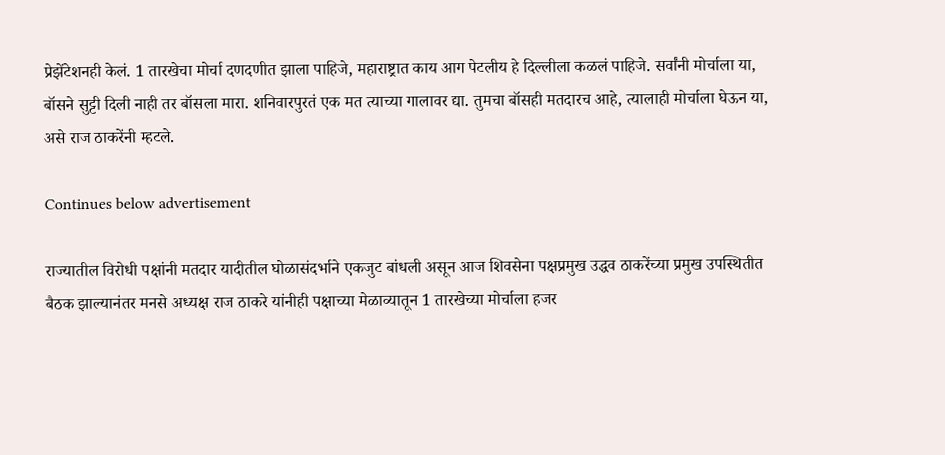प्रेझेंटेशनही केलं. 1 तारखेचा मोर्चा दणदणीत झाला पाहिजे, महाराष्ट्रात काय आग पेटलीय हे दिल्लीला कळलं पाहिजे. सर्वांनी मोर्चाला या, बॉसने सुट्टी दिली नाही तर बॉसला मारा. शनिवारपुरतं एक मत त्याच्या गालावर द्या. तुमचा बॉसही मतदारच आहे, त्यालाही मोर्चाला घेऊन या, असे राज ठाकरेंनी म्हटले.

Continues below advertisement

राज्यातील विरोधी पक्षांनी मतदार यादीतील घोळासंदर्भाने एकजुट बांधली असून आज शिवसेना पक्षप्रमुख उद्धव ठाकरेंच्या प्रमुख उपस्थितीत बैठक झाल्यानंतर मनसे अध्यक्ष राज ठाकरे यांनीही पक्षाच्या मेळाव्यातून 1 तारखेच्या मोर्चाला हजर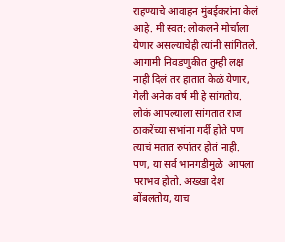राहण्याचे आवाहन मुंबईकरांना केलं आहे. मी स्वत: लोकलने मोर्चाला येणार असल्याचेही त्यांनी सांगितले. आगामी निवडणुकीत तुम्ही लक्ष नाही दिलं तर हातात केळं येणार, गेली अनेक वर्ष मी हे सांगतोय. लोकं आपल्याला सांगतात राज ठाकरेंच्या सभांना गर्दी होते पण त्याचं मतात रुपांतर होतं नाही. पण, या सर्व भानगडीमुळे  आपला पराभव होतो. अख्खा देश बोंबलतोय, याच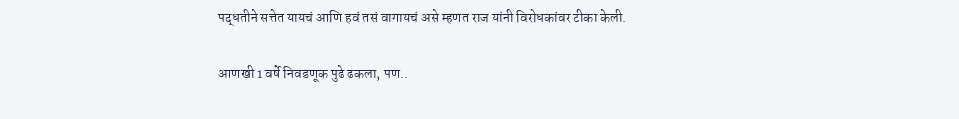पद्धतीने सत्तेत यायचं आणि हवं तसं वागायचं असे म्हणत राज यांनी विरोधकांवर टीका केली.

आणखी 1 वर्षे निवडणूक पुढे ढकला, पण..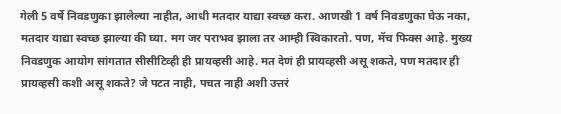गेली 5 वर्षे निवडणुका झालेल्या नाहीत, आधी मतदार याद्या स्वच्छ करा. आणखी 1 वर्ष निवडणुका घेऊ नका, मतदार याद्या स्वच्छ झाल्या की घ्या. मग जर पराभव झाला तर आम्ही स्विकारतो. पण, मॅच फिक्स आहे. मुख्य निवडणुक आयोग सांगतात सीसीटिव्ही ही प्रायव्हसी आहे. मत देणं ही प्रायव्हसी असू शकते, पण मतदार ही प्रायव्हसी कशी असू शकते? जे पटत नाही, पचत नाही अशी उत्तरं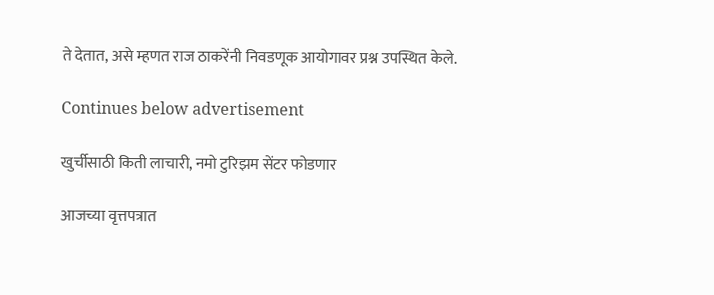ते देतात, असे म्हणत राज ठाकरेंनी निवडणूक आयोगावर प्रश्न उपस्थित केले.

Continues below advertisement

खुर्चीसाठी किती लाचारी, नमो टुरिझम सेंटर फोडणार

आजच्या वृत्तपत्रात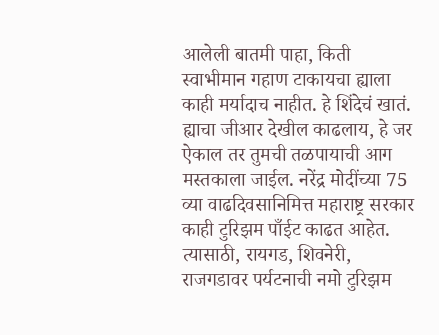आलेली बातमी पाहा, किती स्वाभीमान गहाण टाकायचा ह्याला काही मर्यादाच नाहीत. हे शिंदेचं खातं. ह्याचा जीआर देखील काढलाय, हे जर ऐकाल तर तुमची तळपायाची आग मस्तकाला जाईल. नरेंद्र मोदींच्या 75 व्या वाढदिवसानिमित्त महाराष्ट्र सरकार काही टुरिझम पाँईट काढत आहेत. त्यासाठी, रायगड, शिवनेरी, राजगडावर पर्यटनाची नमो टुरिझम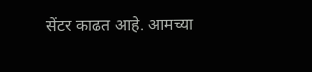सेंटर काढत आहे. आमच्या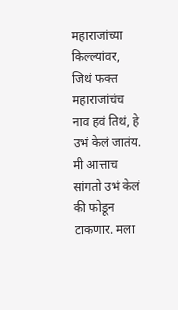महाराजांच्या किल्ल्यांवर, जिथं फक्त महाराजांचंच नाव हवं तिथं, हे उभं केलं जातंय. मी आत्ताच सांगतो उभं केलं की फोडून टाकणार. मला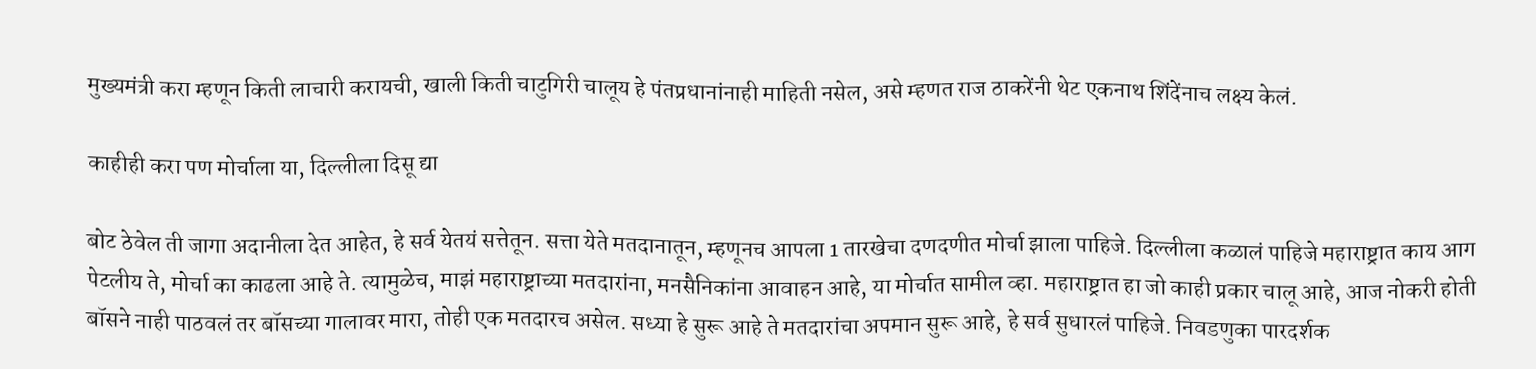मुख्यमंत्री करा म्हणून किती लाचारी करायची, खाली किती चाटुगिरी चालूय हे पंतप्रधानांनाही माहिती नसेल, असे म्हणत राज ठाकरेंनी थेट एकनाथ शिंदेंनाच लक्ष्य केलं.

काहीही करा पण मोर्चाला या, दिल्लीला दिसू द्या

बोट ठेवेल ती जागा अदानीला देत आहेत, हे सर्व येतयं सत्तेतून. सत्ता येते मतदानातून, म्हणूनच आपला 1 तारखेचा दणदणीत मोर्चा झाला पाहिजे. दिल्लीला कळालं पाहिजे महाराष्ट्रात काय आग पेटलीय ते, मोर्चा का काढला आहे ते. त्यामुळेच, माझं महाराष्ट्राच्या मतदारांना, मनसैनिकांना आवाहन आहे, या मोर्चात सामील व्हा. महाराष्ट्रात हा जो काही प्रकार चालू आहे, आज नोकरी होती बॉसने नाही पाठवलं तर बॉसच्या गालावर मारा, तोही एक मतदारच असेल. सध्या हे सुरू आहे ते मतदारांचा अपमान सुरू आहे, हे सर्व सुधारलं पाहिजे. निवडणुका पारदर्शक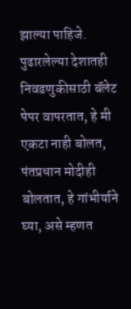झाल्या पाहिजे. पुढारलेल्या देशातही निवडणुकीसाठी बॅलेट पेपर वापरतात, हे मी एकटा नाही बोलत, पंतप्रधान मोदीही बोलतात, हे गांभीर्याने घ्या, असे म्हणत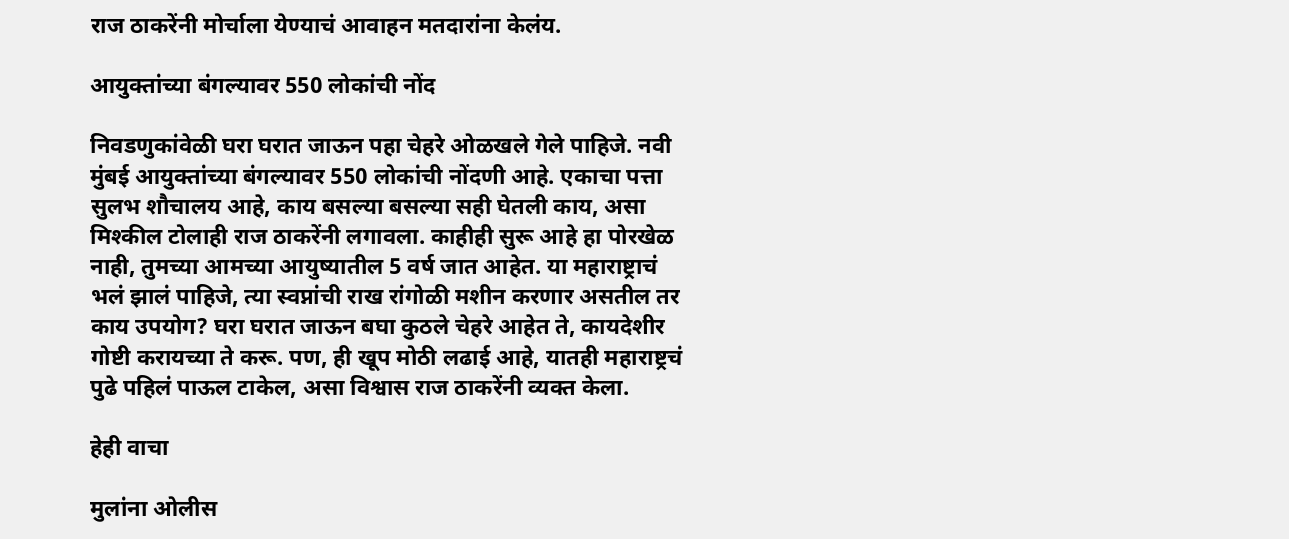राज ठाकरेंनी मोर्चाला येण्याचं आवाहन मतदारांना केलंय.

आयुक्तांच्या बंगल्यावर 550 लोकांची नोंद

निवडणुकांवेळी घरा घरात जाऊन पहा चेहरे ओळखले गेले पाहिजे. नवी मुंबई आयुक्तांच्या बंगल्यावर 550 लोकांची नोंदणी आहे. एकाचा पत्ता सुलभ शौचालय आहे, काय बसल्या बसल्या सही घेतली काय, असा मिश्कील टोलाही राज ठाकरेंनी लगावला. काहीही सुरू आहे हा पोरखेळ नाही, तुमच्या आमच्या आयुष्यातील 5 वर्ष जात आहेत. या महाराष्ट्राचं भलं झालं पाहिजे, त्या स्वप्नांची राख रांगोळी मशीन करणार असतील तर काय उपयोग? घरा घरात जाऊन बघा कुठले चेहरे आहेत ते, कायदेशीर गोष्टी करायच्या ते करू. पण, ही खूप मोठी लढाई आहे, यातही महाराष्ट्रचं पुढे पहिलं पाऊल टाकेल, असा विश्वास राज ठाकरेंनी व्यक्त केला.

हेही वाचा

मुलांना ओलीस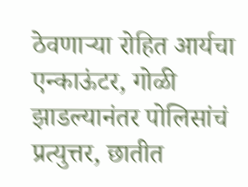ठेवणाऱ्या रोहित आर्यचा एन्काऊंटर, गोळी झाडल्यानंतर पोलिसांचं प्रत्युत्तर, छातीत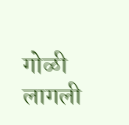गोळी लागली